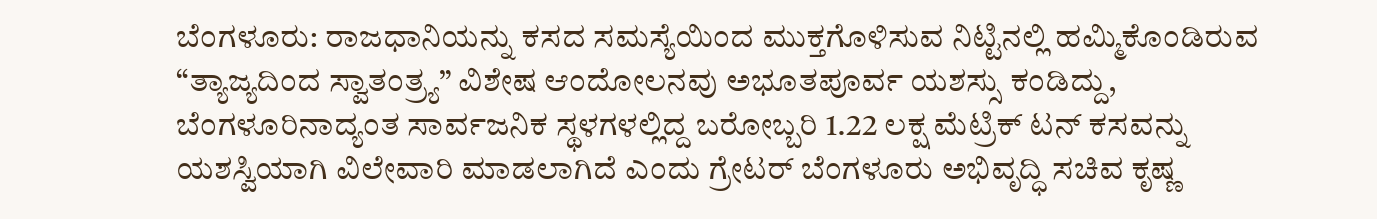ಬೆಂಗಳೂರು: ರಾಜಧಾನಿಯನ್ನು ಕಸದ ಸಮಸ್ಯೆಯಿಂದ ಮುಕ್ತಗೊಳಿಸುವ ನಿಟ್ಟಿನಲ್ಲಿ ಹಮ್ಮಿಕೊಂಡಿರುವ “ತ್ಯಾಜ್ಯದಿಂದ ಸ್ವಾತಂತ್ರ್ಯ” ವಿಶೇಷ ಆಂದೋಲನವು ಅಭೂತಪೂರ್ವ ಯಶಸ್ಸು ಕಂಡಿದ್ದು, ಬೆಂಗಳೂರಿನಾದ್ಯಂತ ಸಾರ್ವಜನಿಕ ಸ್ಥಳಗಳಲ್ಲಿದ್ದ ಬರೋಬ್ಬರಿ 1.22 ಲಕ್ಷ ಮೆಟ್ರಿಕ್ ಟನ್ ಕಸವನ್ನು ಯಶಸ್ವಿಯಾಗಿ ವಿಲೇವಾರಿ ಮಾಡಲಾಗಿದೆ ಎಂದು ಗ್ರೇಟರ್ ಬೆಂಗಳೂರು ಅಭಿವೃದ್ಧಿ ಸಚಿವ ಕೃಷ್ಣ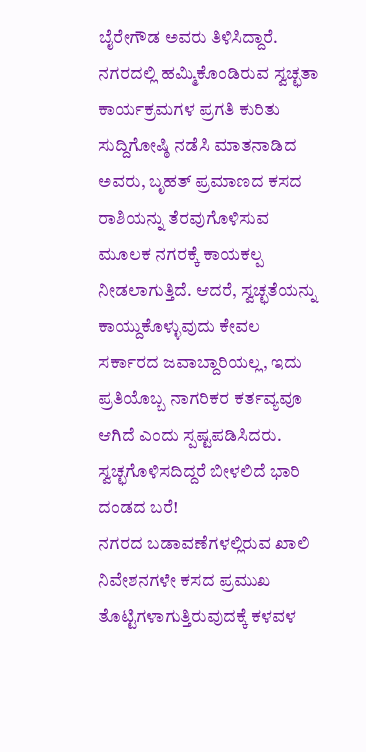ಬೈರೇಗೌಡ ಅವರು ತಿಳಿಸಿದ್ದಾರೆ.
ನಗರದಲ್ಲಿ ಹಮ್ಮಿಕೊಂಡಿರುವ ಸ್ವಚ್ಛತಾ ಕಾರ್ಯಕ್ರಮಗಳ ಪ್ರಗತಿ ಕುರಿತು ಸುದ್ದಿಗೋಷ್ಠಿ ನಡೆಸಿ ಮಾತನಾಡಿದ ಅವರು, ಬೃಹತ್ ಪ್ರಮಾಣದ ಕಸದ ರಾಶಿಯನ್ನು ತೆರವುಗೊಳಿಸುವ ಮೂಲಕ ನಗರಕ್ಕೆ ಕಾಯಕಲ್ಪ ನೀಡಲಾಗುತ್ತಿದೆ. ಆದರೆ, ಸ್ವಚ್ಛತೆಯನ್ನು ಕಾಯ್ದುಕೊಳ್ಳುವುದು ಕೇವಲ ಸರ್ಕಾರದ ಜವಾಬ್ದಾರಿಯಲ್ಲ, ಇದು ಪ್ರತಿಯೊಬ್ಬ ನಾಗರಿಕರ ಕರ್ತವ್ಯವೂ ಆಗಿದೆ ಎಂದು ಸ್ಪಷ್ಟಪಡಿಸಿದರು.
ಸ್ವಚ್ಛಗೊಳಿಸದಿದ್ದರೆ ಬೀಳಲಿದೆ ಭಾರಿ ದಂಡದ ಬರೆ!
ನಗರದ ಬಡಾವಣೆಗಳಲ್ಲಿರುವ ಖಾಲಿ ನಿವೇಶನಗಳೇ ಕಸದ ಪ್ರಮುಖ ತೊಟ್ಟಿಗಳಾಗುತ್ತಿರುವುದಕ್ಕೆ ಕಳವಳ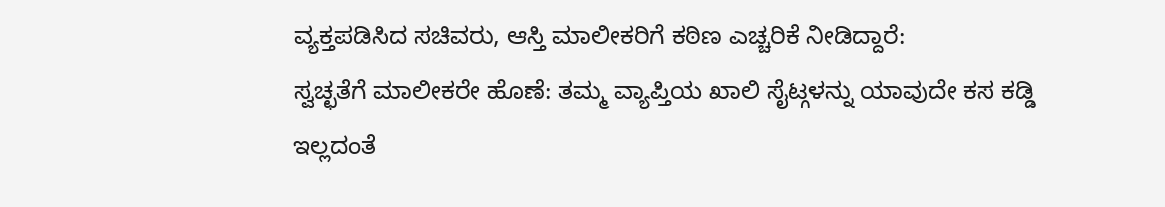ವ್ಯಕ್ತಪಡಿಸಿದ ಸಚಿವರು, ಆಸ್ತಿ ಮಾಲೀಕರಿಗೆ ಕಠಿಣ ಎಚ್ಚರಿಕೆ ನೀಡಿದ್ದಾರೆ:
ಸ್ವಚ್ಛತೆಗೆ ಮಾಲೀಕರೇ ಹೊಣೆ: ತಮ್ಮ ವ್ಯಾಪ್ತಿಯ ಖಾಲಿ ಸೈಟ್ಗಳನ್ನು ಯಾವುದೇ ಕಸ ಕಡ್ಡಿ ಇಲ್ಲದಂತೆ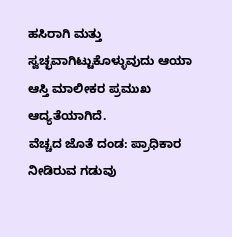ಹಸಿರಾಗಿ ಮತ್ತು ಸ್ವಚ್ಛವಾಗಿಟ್ಟುಕೊಳ್ಳುವುದು ಆಯಾ ಆಸ್ತಿ ಮಾಲೀಕರ ಪ್ರಮುಖ ಆದ್ಯತೆಯಾಗಿದೆ.
ವೆಚ್ಚದ ಜೊತೆ ದಂಡ: ಪ್ರಾಧಿಕಾರ ನೀಡಿರುವ ಗಡುವು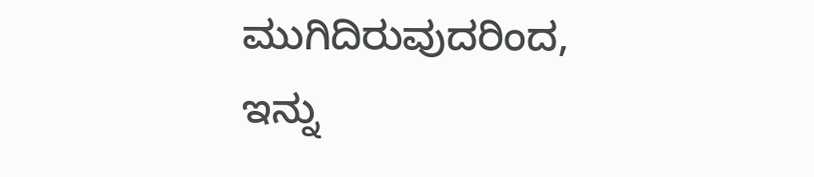ಮುಗಿದಿರುವುದರಿಂದ, ಇನ್ನು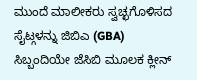ಮುಂದೆ ಮಾಲೀಕರು ಸ್ವಚ್ಛಗೊಳಿಸದ ಸೈಟ್ಗಳನ್ನು ಜಿಬಿಎ (GBA) ಸಿಬ್ಬಂದಿಯೇ ಜೆಸಿಬಿ ಮೂಲಕ ಕ್ಲೀನ್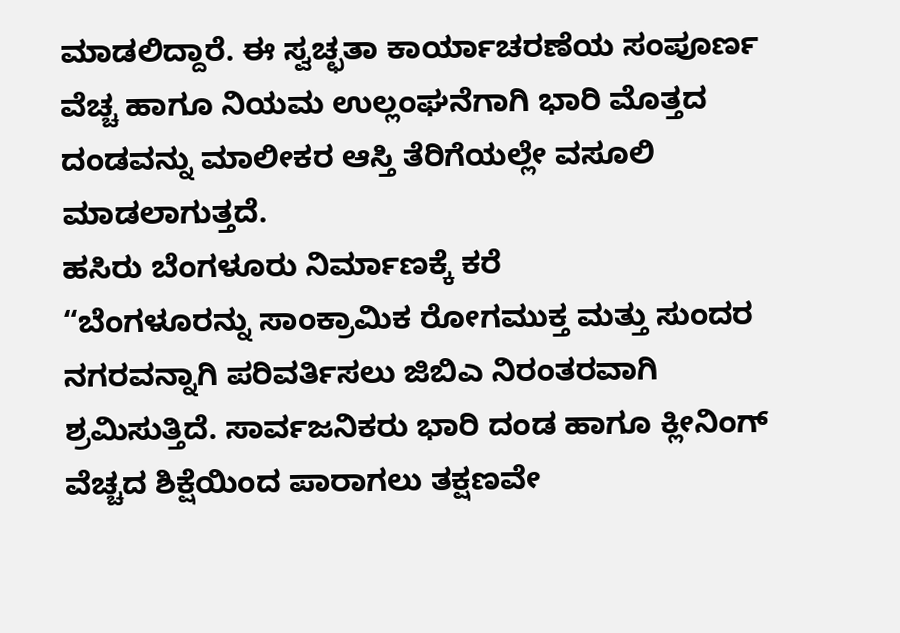ಮಾಡಲಿದ್ದಾರೆ. ಈ ಸ್ವಚ್ಛತಾ ಕಾರ್ಯಾಚರಣೆಯ ಸಂಪೂರ್ಣ ವೆಚ್ಚ ಹಾಗೂ ನಿಯಮ ಉಲ್ಲಂಘನೆಗಾಗಿ ಭಾರಿ ಮೊತ್ತದ ದಂಡವನ್ನು ಮಾಲೀಕರ ಆಸ್ತಿ ತೆರಿಗೆಯಲ್ಲೇ ವಸೂಲಿ ಮಾಡಲಾಗುತ್ತದೆ.
ಹಸಿರು ಬೆಂಗಳೂರು ನಿರ್ಮಾಣಕ್ಕೆ ಕರೆ
“ಬೆಂಗಳೂರನ್ನು ಸಾಂಕ್ರಾಮಿಕ ರೋಗಮುಕ್ತ ಮತ್ತು ಸುಂದರ ನಗರವನ್ನಾಗಿ ಪರಿವರ್ತಿಸಲು ಜಿಬಿಎ ನಿರಂತರವಾಗಿ ಶ್ರಮಿಸುತ್ತಿದೆ. ಸಾರ್ವಜನಿಕರು ಭಾರಿ ದಂಡ ಹಾಗೂ ಕ್ಲೀನಿಂಗ್ ವೆಚ್ಚದ ಶಿಕ್ಷೆಯಿಂದ ಪಾರಾಗಲು ತಕ್ಷಣವೇ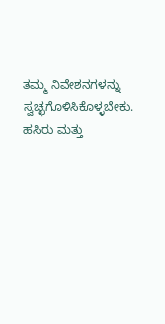ತಮ್ಮ ನಿವೇಶನಗಳನ್ನು ಸ್ವಚ್ಛಗೊಳಿಸಿಕೊಳ್ಳಬೇಕು. ಹಸಿರು ಮತ್ತು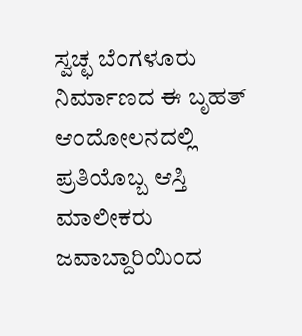ಸ್ವಚ್ಛ ಬೆಂಗಳೂರು ನಿರ್ಮಾಣದ ಈ ಬೃಹತ್ ಆಂದೋಲನದಲ್ಲಿ ಪ್ರತಿಯೊಬ್ಬ ಆಸ್ತಿ ಮಾಲೀಕರು ಜವಾಬ್ದಾರಿಯಿಂದ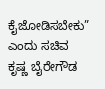ಕೈಜೋಡಿಸಬೇಕು” ಎಂದು ಸಚಿವ ಕೃಷ್ಣ ಬೈರೇಗೌಡ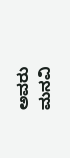ಅವರು ಮನವಿ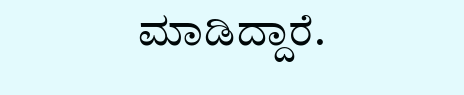ಮಾಡಿದ್ದಾರೆ.